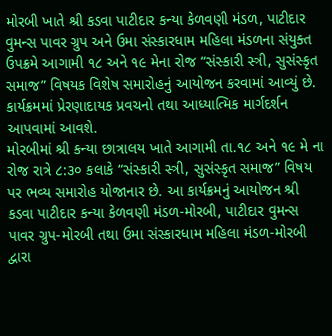મોરબી ખાતે શ્રી કડવા પાટીદાર કન્યા કેળવણી મંડળ, પાટીદાર વુમન્સ પાવર ગ્રુપ અને ઉમા સંસ્કારધામ મહિલા મંડળના સંયુક્ત ઉપક્રમે આગામી ૧૮ અને ૧૯ મેના રોજ “સંસ્કારી સ્ત્રી, સુસંસ્કૃત સમાજ” વિષયક વિશેષ સમારોહનું આયોજન કરવામાં આવ્યું છે. કાર્યક્રમમાં પ્રેરણાદાયક પ્રવચનો તથા આધ્યાત્મિક માર્ગદર્શન આપવામાં આવશે.
મોરબીમાં શ્રી કન્યા છાત્રાલય ખાતે આગામી તા.૧૮ અને ૧૯ મે ના રોજ રાત્રે ૮:૩૦ કલાકે “સંસ્કારી સ્ત્રી, સુસંસ્કૃત સમાજ” વિષય પર ભવ્ય સમારોહ યોજાનાર છે. આ કાર્યક્રમનું આયોજન શ્રી કડવા પાટીદાર કન્યા કેળવણી મંડળ-મોરબી, પાટીદાર વુમન્સ પાવર ગ્રુપ-મોરબી તથા ઉમા સંસ્કારધામ મહિલા મંડળ-મોરબી દ્વારા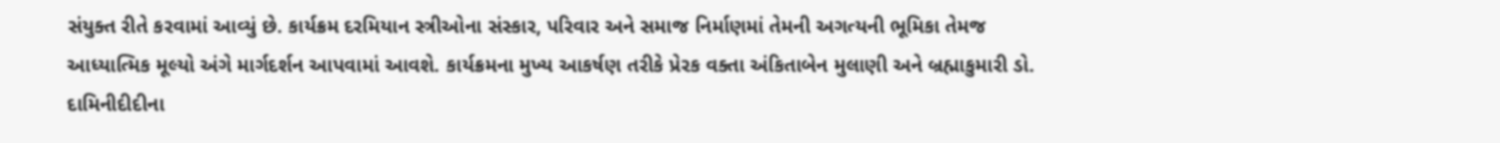સંયુક્ત રીતે કરવામાં આવ્યું છે. કાર્યક્રમ દરમિયાન સ્ત્રીઓના સંસ્કાર, પરિવાર અને સમાજ નિર્માણમાં તેમની અગત્યની ભૂમિકા તેમજ આધ્યાત્મિક મૂલ્યો અંગે માર્ગદર્શન આપવામાં આવશે. કાર્યક્રમના મુખ્ય આકર્ષણ તરીકે પ્રેરક વક્તા અંકિતાબેન મુલાણી અને બ્રહ્માકુમારી ડો. દામિનીદીદીના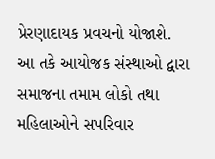પ્રેરણાદાયક પ્રવચનો યોજાશે.
આ તકે આયોજક સંસ્થાઓ દ્વારા સમાજના તમામ લોકો તથા મહિલાઓને સપરિવાર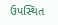ઉપસ્થિત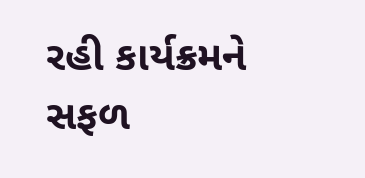રહી કાર્યક્રમને સફળ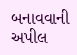બનાવવાની અપીલ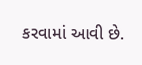કરવામાં આવી છે.